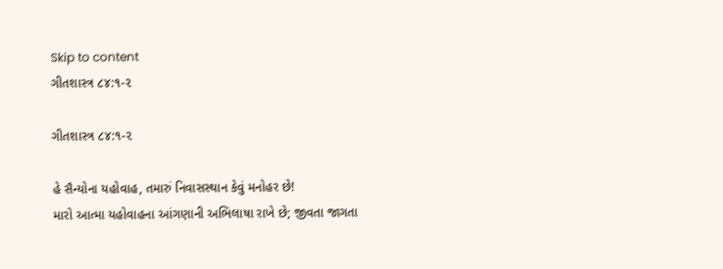Skip to content
ગીતશાસ્ત્ર ૮૪:૧-૨

ગીતશાસ્ત્ર ૮૪:૧-૨

હે સૈન્યોના યહોવાહ, તમારું નિવાસસ્થાન કેવું મનોહર છે!
મારો આત્મા યહોવાહના આંગણાની અભિલાષા રાખે છે; જીવતા જાગતા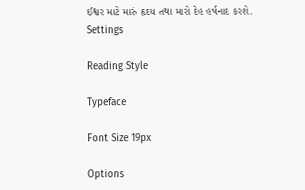ઈશ્વર માટે મારું હૃદય તથા મારો દેહ હર્ષનાદ કરશે.
Settings

Reading Style

Typeface

Font Size 19px

Options